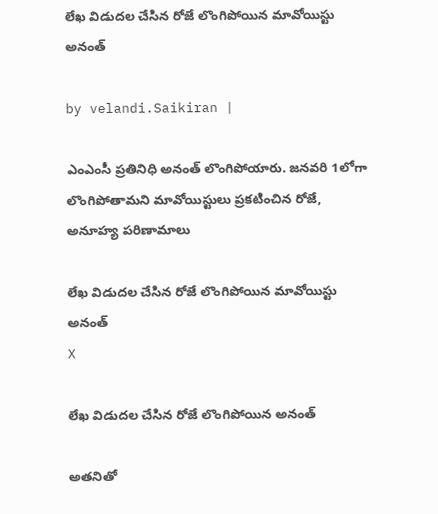లేఖ విడుదల చేసిన రోజే లొంగిపోయిన మావోయిస్టు అనంత్‌

by velandi.Saikiran |

ఎంఎంసీ ప్రతినిధి అనంత్ లొంగిపోయారు. జనవరి 1లోగా లొంగిపోతామని మావోయిస్టులు ప్రకటించిన రోజే, అనూహ్య పరిణామాలు

లేఖ విడుదల చేసిన రోజే లొంగిపోయిన మావోయిస్టు అనంత్‌
X

లేఖ విడుదల చేసిన రోజే లొంగిపోయిన‌ అనంత్

అతనితో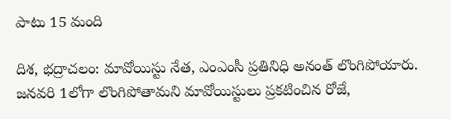పాటు 15 మంది

దిశ, భద్రాచలం: మావోయిస్టు నేత, ఎంఎంసీ ప్రతినిధి అనంత్ లొంగిపోయారు. జనవరి 1లోగా లొంగిపోతామని మావోయిస్టులు ప్రకటించిన రోజే,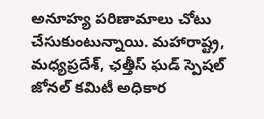అనూహ్య పరిణామాలు చోటు చేసుకుంటున్నాయి. మహారాష్ట్ర, మధ్యప్రదేశ్, ఛ‌త్తీస్ ఘ‌డ్‌ స్పెషల్ జోనల్ కమిటీ అధికార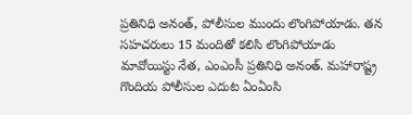ప్రతినిధి అనంత్, పోలీసుల ముందు లొంగిపోయాడు. తన సహచరులు 15 మందితో కలిసి లొంగిపోయాడు మావోయిస్టు నేత, ఎంఎంసీ ప్రతినిధి అనంత్. మహారాష్ట్ర గొందియ పోలీసుల ఎదుట ఏంఏంసి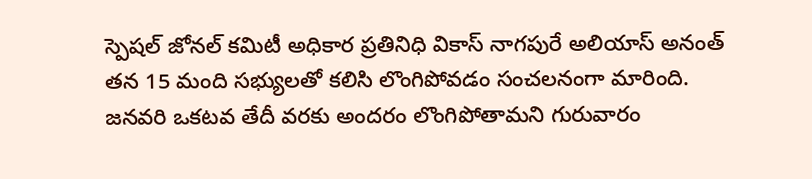స్పెషల్ జోనల్ కమిటీ అధికార ప్రతినిధి వికాస్ నాగపురే అలియాస్ అనంత్ తన 15 మంది సభ్యులతో కలిసి లొంగిపోవడం సంచలనంగా మారింది. జనవరి ఒకటవ తేదీ వరకు అందరం లొంగిపోతామని గురువారం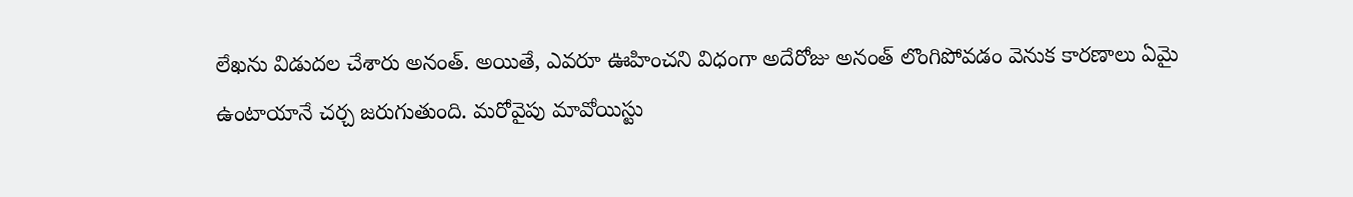లేఖను విడుదల చేశారు అనంత్. అయితే, ఎవ‌రూ ఊహించ‌ని విధంగా అదేరోజు అనంత్‌ లొంగిపోవడం వెనుక కారణాలు ఏమై ఉంటాయానే చర్చ జరుగుతుంది. మరోవైపు మావోయిస్టు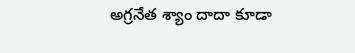అగ్రనేత శ్యాం దాదా కూడా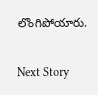లొంగిపోయారు.

Next Story